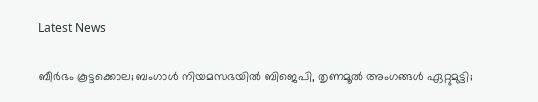Latest News

ബീര്‍ഭം കൂട്ടക്കൊല; ബംഗാള്‍ നിയമസഭയില്‍ ബിജെപി, തൃണമൂല്‍ അംഗങ്ങള്‍ ഏറ്റുമുട്ടി;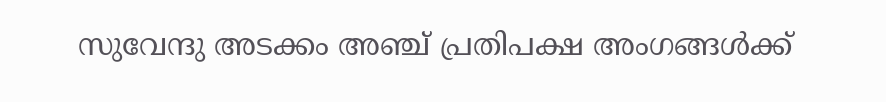സുവേന്ദു അടക്കം അഞ്ച് പ്രതിപക്ഷ അംഗങ്ങള്‍ക്ക്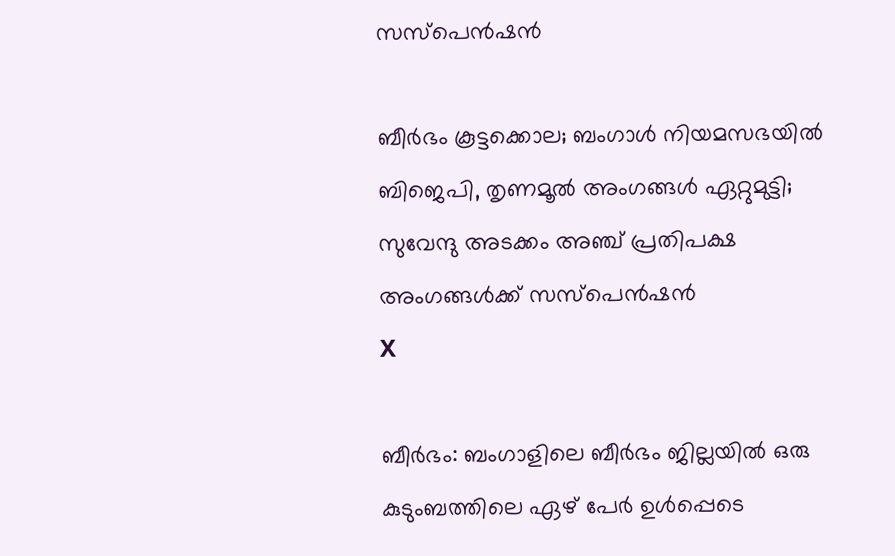സസ്‌പെന്‍ഷന്‍

ബീര്‍ഭം കൂട്ടക്കൊല; ബംഗാള്‍ നിയമസഭയില്‍ ബിജെപി, തൃണമൂല്‍ അംഗങ്ങള്‍ ഏറ്റുമുട്ടി; സുവേന്ദു അടക്കം അഞ്ച് പ്രതിപക്ഷ അംഗങ്ങള്‍ക്ക് സസ്‌പെന്‍ഷന്‍
X

ബീര്‍ഭം: ബംഗാളിലെ ബീര്‍ഭം ജില്ലയില്‍ ഒരു കുടുംബത്തിലെ ഏഴ് പേര്‍ ഉള്‍പ്പെടെ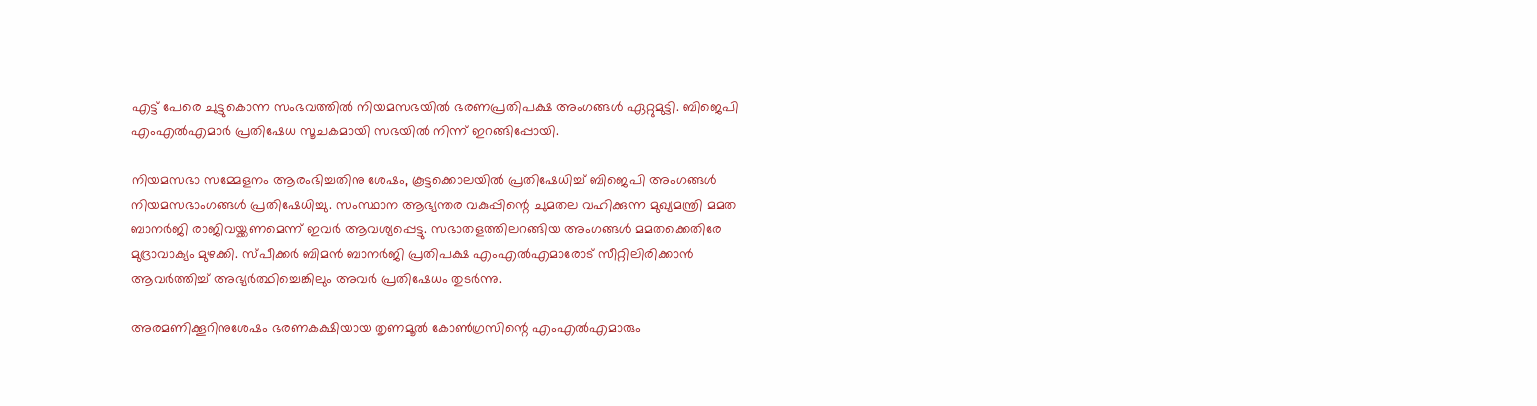എട്ട് പേരെ ചുട്ടുകൊന്ന സംഭവത്തില്‍ നിയമസഭയില്‍ ഭരണപ്രതിപക്ഷ അംഗങ്ങള്‍ ഏറ്റുമുട്ടി. ബിജെപി എംഎല്‍എമാര്‍ പ്രതിഷേധ സൂചകമായി സഭയില്‍ നിന്ന് ഇറങ്ങിപ്പോയി.

നിയമസഭാ സമ്മേളനം ആരംഭിച്ചതിനു ശേഷം, കൂട്ടക്കൊലയില്‍ പ്രതിഷേധിച്ച് ബിജെപി അംഗങ്ങള്‍ നിയമസഭാംഗങ്ങള്‍ പ്രതിഷേധിച്ചു. സംസ്ഥാന ആഭ്യന്തര വകുപ്പിന്റെ ചുമതല വഹിക്കുന്ന മുഖ്യമന്ത്രി മമത ബാനര്‍ജി രാജിവയ്ക്കണമെന്ന് ഇവര്‍ ആവശ്യപ്പെട്ടു. സഭാതളത്തിലറങ്ങിയ അംഗങ്ങള്‍ മമതക്കെതിരേ മുദ്രാവാക്യം മുഴക്കി. സ്പീക്കര്‍ ബിമന്‍ ബാനര്‍ജി പ്രതിപക്ഷ എംഎല്‍എമാരോട് സീറ്റിലിരിക്കാന്‍ ആവര്‍ത്തിച്ച് അഭ്യര്‍ത്ഥിച്ചെങ്കിലും അവര്‍ പ്രതിഷേധം തുടര്‍ന്നു.

അരമണിക്കൂറിനുശേഷം ഭരണകക്ഷിയായ തൃണമൂല്‍ കോണ്‍ഗ്രസിന്റെ എംഎല്‍എമാരും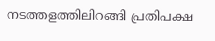നടത്തളത്തിലിറങ്ങി പ്രതിപക്ഷ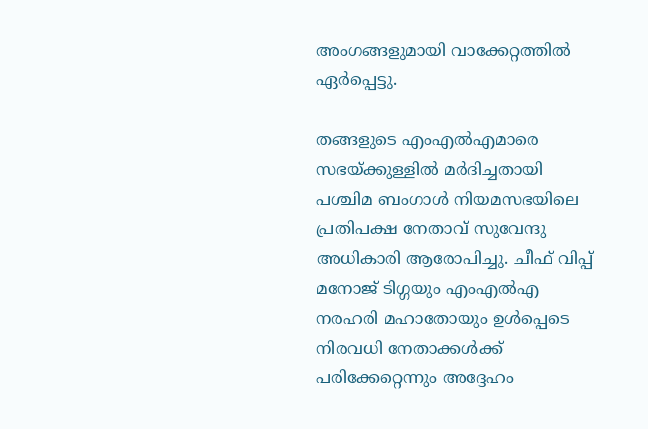അംഗങ്ങളുമായി വാക്കേറ്റത്തില്‍ ഏര്‍പ്പെട്ടു.

തങ്ങളുടെ എംഎല്‍എമാരെ സഭയ്ക്കുള്ളില്‍ മര്‍ദിച്ചതായി പശ്ചിമ ബംഗാള്‍ നിയമസഭയിലെ പ്രതിപക്ഷ നേതാവ് സുവേന്ദു അധികാരി ആരോപിച്ചു. ചീഫ് വിപ്പ് മനോജ് ടിഗ്ഗയും എംഎല്‍എ നരഹരി മഹാതോയും ഉള്‍പ്പെടെ നിരവധി നേതാക്കള്‍ക്ക് പരിക്കേറ്റെന്നും അദ്ദേഹം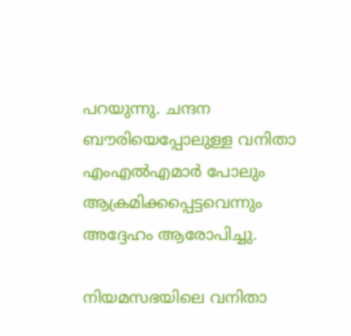പറയുന്നു. ചന്ദന ബൗരിയെപ്പോലുള്ള വനിതാ എംഎല്‍എമാര്‍ പോലും ആക്രമിക്കപ്പെട്ടവെന്നും അദ്ദേഹം ആരോപിച്ചു.

നിയമസഭയിലെ വനിതാ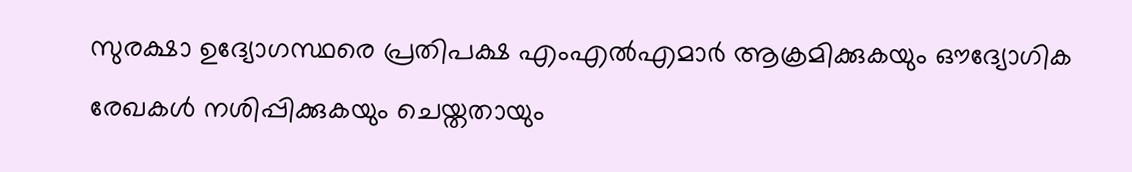സുരക്ഷാ ഉദ്യോഗസ്ഥരെ പ്രതിപക്ഷ എംഎല്‍എമാര്‍ ആക്രമിക്കുകയും ഔദ്യോഗിക രേഖകള്‍ നശിപ്പിക്കുകയും ചെയ്തതായും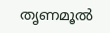തൃണമൂല്‍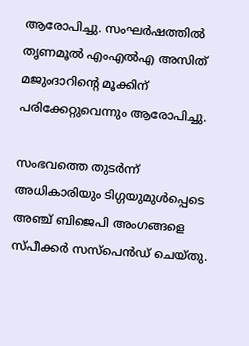ആരോപിച്ചു. സംഘര്‍ഷത്തില്‍ തൃണമൂല്‍ എംഎല്‍എ അസിത് മജുംദാറിന്റെ മൂക്കിന് പരിക്കേറ്റുവെന്നും ആരോപിച്ചു.

സംഭവത്തെ തുടര്‍ന്ന് അധികാരിയും ടിഗ്ഗയുമുള്‍പ്പെടെ അഞ്ച് ബിജെപി അംഗങ്ങളെ സ്പീക്കര്‍ സസ്‌പെന്‍ഡ് ചെയ്തു.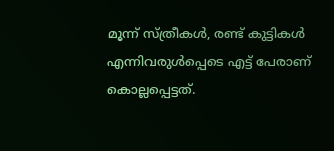മൂന്ന് സ്ത്രീകള്‍, രണ്ട് കുട്ടികള്‍ എന്നിവരുള്‍പ്പെടെ എട്ട് പേരാണ് കൊല്ലപ്പെട്ടത്.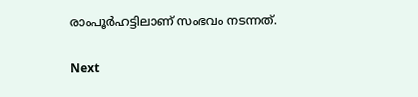രാംപൂര്‍ഹട്ടിലാണ് സംഭവം നടന്നത്.

Next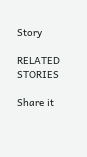Story

RELATED STORIES

Share it